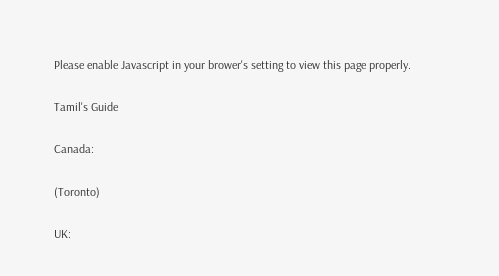Please enable Javascript in your brower's setting to view this page properly.

Tamil's Guide

Canada:

(Toronto)

UK: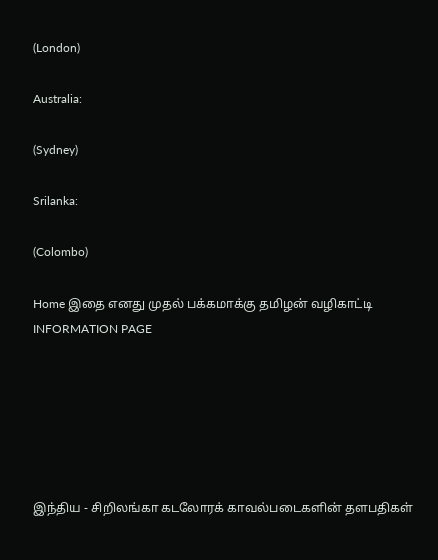(London)

Australia:

(Sydney)

Srilanka:

(Colombo)

Home இதை எனது முதல் பக்கமாக்கு தமிழன் வழிகாட்டி INFORMATION PAGE






இந்திய - சிறிலங்கா கடலோரக் காவல்படைகளின் தளபதிகள்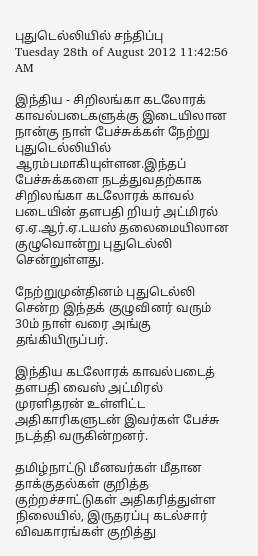புதுடெல்லியில் சந்திப்பு
Tuesday 28th of August 2012 11:42:56 AM

இந்திய - சிறிலங்கா கடலோரக் காவல்படைகளுக்கு இடையிலான நான்கு நாள் பேச்சுக்கள் நேற்று புதுடெல்லியில் ஆரம்பமாகியுள்ளன.இந்தப் பேச்சுக்களை நடத்துவதற்காக சிறிலங்கா கடலோரக் காவல் படையின் தளபதி றியர் அட்மிரல் ஏ.ஏ.ஆர்.ஏ.டயஸ் தலைமையிலான குழுவொன்று புதுடெல்லி சென்றுள்ளது.

நேற்றுமுன்தினம் புதுடெல்லி சென்ற இந்தக் குழுவினர் வரும் 30ம் நாள் வரை அங்கு தங்கியிருப்பர்.

இந்திய கடலோரக் காவல்படைத் தளபதி வைஸ் அட்மிரல் முரளிதரன் உள்ளிட்ட அதிகாரிகளுடன் இவர்கள் பேச்சு நடத்தி வருகின்றனர்.

தமிழ்நாட்டு மீனவர்கள் மீதான தாக்குதல்கள் குறித்த குற்றச்சாட்டுகள் அதிகரித்துள்ள நிலையில், இருதரப்பு கடல்சார் விவகாரங்கள் குறித்து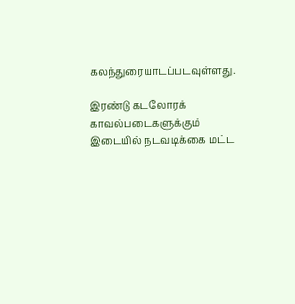கலந்துரையாடப்படவுள்ளது.

இரண்டு கடலோரக் காவல்படைகளுக்கும் இடையில் நடவடிக்கை மட்ட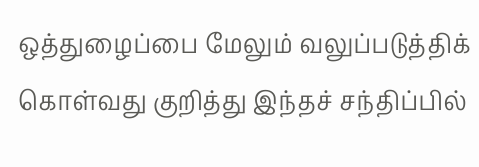ஒத்துழைப்பை மேலும் வலுப்படுத்திக் கொள்வது குறித்து இந்தச் சந்திப்பில்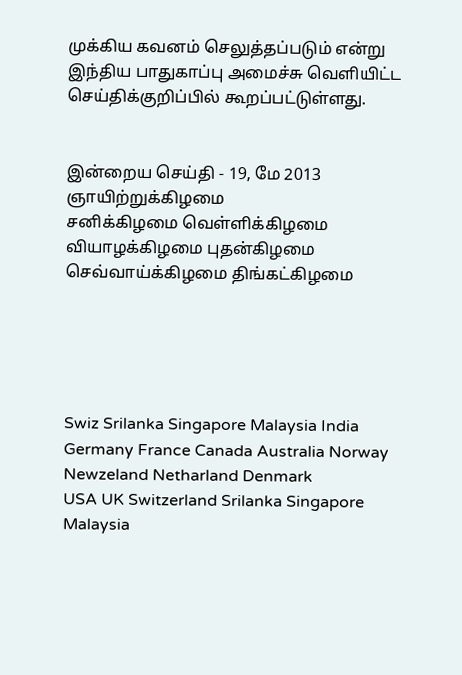முக்கிய கவனம் செலுத்தப்படும் என்று இந்திய பாதுகாப்பு அமைச்சு வெளியிட்ட செய்திக்குறிப்பில் கூறப்பட்டுள்ளது.


இன்றைய செய்தி - 19, மே 2013 ஞாயிற்றுக்கிழமை
சனிக்கிழமை வெள்ளிக்கிழமை
வியாழக்கிழமை புதன்கிழமை
செவ்வாய்க்கிழமை திங்கட்கிழமை





Swiz Srilanka Singapore Malaysia India Germany France Canada Australia Norway Newzeland Netharland Denmark
USA UK Switzerland Srilanka Singapore Malaysia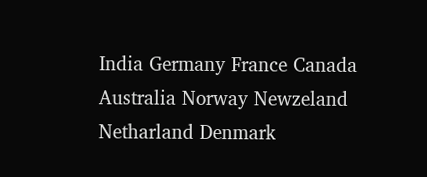India Germany France Canada Australia Norway Newzeland Netharland Denmark